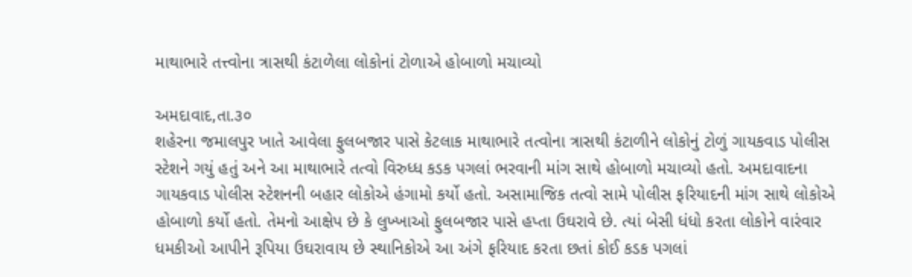માથાભારે તત્ત્વોના ત્રાસથી કંટાળેલા લોકોનાં ટોળાએ હોબાળો મચાવ્યો

અમદાવાદ,તા.૩૦
શહેરના જમાલપુર ખાતે આવેલા ફુલબજાર પાસે કેટલાક માથાભારે તત્વોના ત્રાસથી કંટાળીને લોકોનું ટોળું ગાયકવાડ પોલીસ સ્ટેશને ગયું હતું અને આ માથાભારે તત્વો વિરુધ્ધ કડક પગલાં ભરવાની માંગ સાથે હોબાળો મચાવ્યો હતો. અમદાવાદના ગાયકવાડ પોલીસ સ્ટેશનની બહાર લોકોએ હંગામો કર્યો હતો. અસામાજિક તત્વો સામે પોલીસ ફરિયાદની માંગ સાથે લોકોએ હોબાળો કર્યો હતો. તેમનો આક્ષેપ છે કે લુખ્ખાઓ ફુલબજાર પાસે હપ્તા ઉઘરાવે છે. ત્યાં બેસી ધંધો કરતા લોકોને વારંવાર ધમકીઓ આપીને રૂપિયા ઉઘરાવાય છે સ્થાનિકોએ આ અંગે ફરિયાદ કરતા છતાં કોઈ કડક પગલાં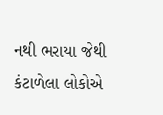નથી ભરાયા જેથી કંટાળેલા લોકોએ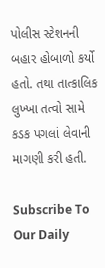પોલીસ સ્ટેશનની બહાર હોબાળો કર્યો હતો. તથા તાત્કાલિક લુખ્ખા તત્વો સામે કડક પગલાં લેવાની માગણી કરી હતી.

Subscribe To Our Daily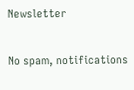Newsletter

No spam, notifications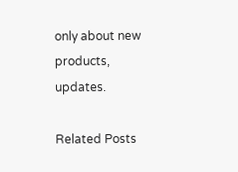only about new products, updates.

Related Posts